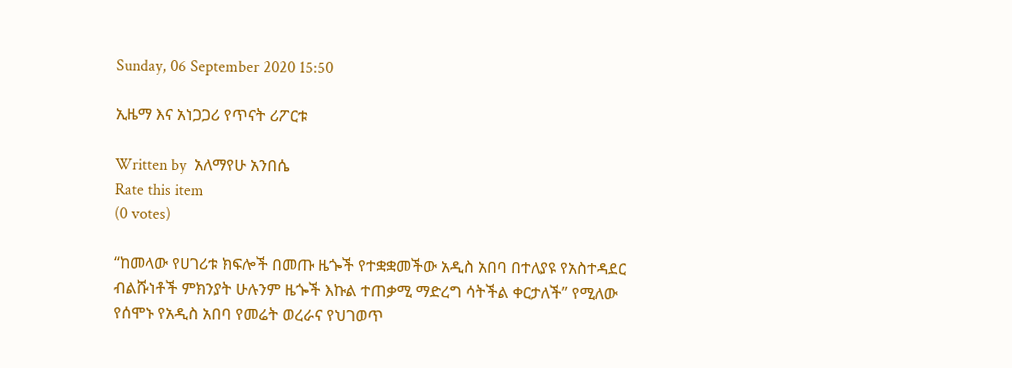Sunday, 06 September 2020 15:50

ኢዜማ እና አነጋጋሪ የጥናት ሪፖርቱ

Written by  አለማየሁ አንበሴ
Rate this item
(0 votes)

“ከመላው የሀገሪቱ ክፍሎች በመጡ ዜጐች የተቋቋመችው አዲስ አበባ በተለያዩ የአስተዳደር ብልሹነቶች ምክንያት ሁሉንም ዜጐች እኩል ተጠቃሚ ማድረግ ሳትችል ቀርታለች” የሚለው የሰሞኑ የአዲስ አበባ የመሬት ወረራና የህገወጥ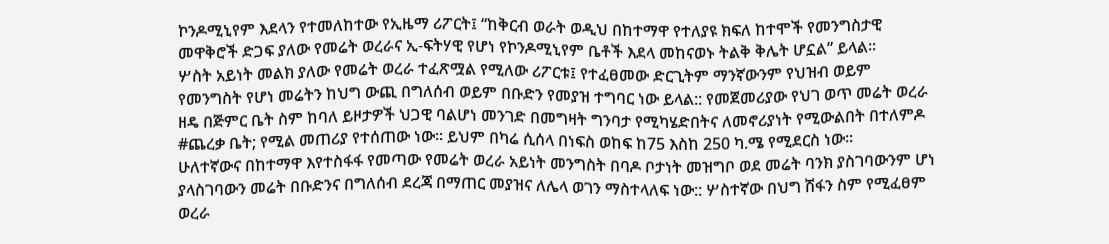ኮንዶሚኒየም እደላን የተመለከተው የኢዜማ ሪፖርት፤ “ከቅርብ ወራት ወዲህ በከተማዋ የተለያዩ ክፍለ ከተሞች የመንግስታዊ መዋቅሮች ድጋፍ ያለው የመሬት ወረራና ኢ-ፍትሃዊ የሆነ የኮንዶሚኒየም ቤቶች እደላ መከናወኑ ትልቅ ቅሌት ሆኗል” ይላል፡፡
ሦስት አይነት መልክ ያለው የመሬት ወረራ ተፈጽሟል የሚለው ሪፖርቱ፤ የተፈፀመው ድርጊትም ማንኛውንም የህዝብ ወይም የመንግስት የሆነ መሬትን ከህግ ውጪ በግለሰብ ወይም በቡድን የመያዝ ተግባር ነው ይላል:: የመጀመሪያው የህገ ወጥ መሬት ወረራ ዘዴ በጅምር ቤት ስም ከባለ ይዞታዎች ህጋዊ ባልሆነ መንገድ በመግዛት ግንባታ የሚካሄድበትና ለመኖሪያነት የሚውልበት በተለምዶ #ጨረቃ ቤት; የሚል መጠሪያ የተሰጠው ነው፡፡ ይህም በካሬ ሲሰላ በነፍስ ወከፍ ከ75 እስከ 250 ካ.ሜ የሚደርስ ነው፡፡
ሁለተኛውና በከተማዋ እየተስፋፋ የመጣው የመሬት ወረራ አይነት መንግስት በባዶ ቦታነት መዝግቦ ወደ መሬት ባንክ ያስገባውንም ሆነ ያላስገባውን መሬት በቡድንና በግለሰብ ደረጃ በማጠር መያዝና ለሌላ ወገን ማስተላለፍ ነው:: ሦስተኛው በህግ ሽፋን ስም የሚፈፀም ወረራ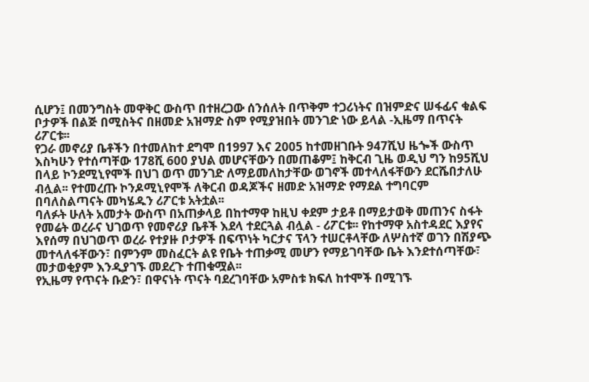ሲሆን፤ በመንግስት መዋቅር ውስጥ በተዘረጋው ሰንሰለት በጥቅም ተጋሪነትና በዝምድና ሠፋፊና ቁልፍ ቦታዎች በልጅ በሚስትና በዘመድ አዝማድ ስም የሚያዝበት መንገድ ነው ይላል -ኢዜማ በጥናት ሪፖርቱ፡፡
የጋራ መኖሪያ ቤቶችን በተመለከተ ደግሞ በ1997 እና 2005 ከተመዘገቡት 947ሺህ ዜጐች ውስጥ እስካሁን የተሰጣቸው 178ሺ 600 ያህል መሆናቸውን በመጠቆም፤ ከቅርብ ጊዜ ወዲህ ግን ከ95ሺህ በላይ ኮንደሚኒየሞች በህገ ወጥ መንገድ ለማይመለከታቸው ወገኖች መተላለፋቸውን ደርሼበታለሁ ብሏል፡፡ የተመረጡ ኮንዶሚኒየሞች ለቅርብ ወዳጆችና ዘመድ አዝማድ የማደል ተግባርም በባለስልጣናት መካሄዱን ሪፖርቱ አትቷል፡፡
ባለፉት ሁለት አመታት ውስጥ በአጠቃላይ በከተማዋ ከዚህ ቀደም ታይቶ በማይታወቅ መጠንና ስፋት የመሬት ወረራና ህገወጥ የመኖሪያ ቤቶች እደላ ተደርጓል ብሏል - ሪፖርቱ፡፡ የከተማዋ አስተዳደር እያየና እየሰማ በህገወጥ ወረራ የተያዙ ቦታዎች በፍጥነት ካርታና ፕላን ተሠርቶላቸው ለሦስተኛ ወገን በሽያጭ መተላለፋቸውን፣ በምንም መስፈርት ልዩ የቤት ተጠቃሚ መሆን የማይገባቸው ቤት እንደተሰጣቸው፣ መታወቂያም እንዲያገኙ መደረጉ ተጠቁሟል፡፡
የኢዜማ የጥናት ቡድን፣ በዋናነት ጥናት ባደረገባቸው አምስቱ ክፍለ ከተሞች በሚገኙ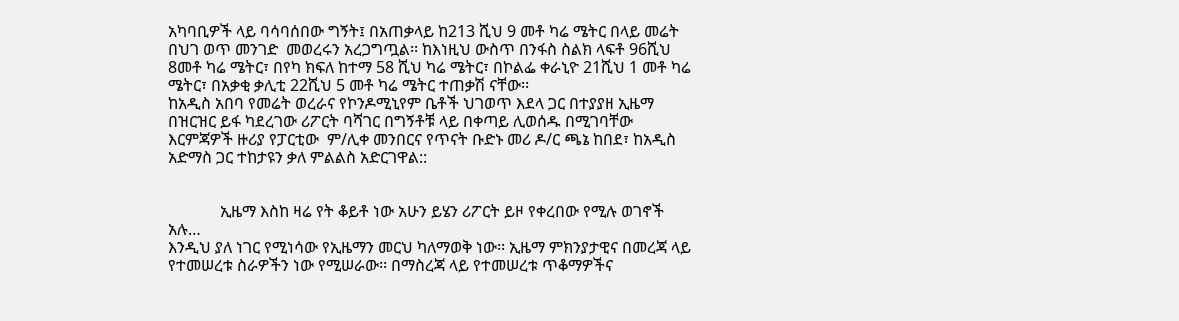አካባቢዎች ላይ ባሳባሰበው ግኝት፤ በአጠቃላይ ከ213 ሺህ 9 መቶ ካሬ ሜትር በላይ መሬት በህገ ወጥ መንገድ  መወረሩን አረጋግጧል፡፡ ከእነዚህ ውስጥ በንፋስ ስልክ ላፍቶ 96ሺህ 8መቶ ካሬ ሜትር፣ በየካ ክፍለ ከተማ 58 ሺህ ካሬ ሜትር፣ በኮልፌ ቀራኒዮ 21ሺህ 1 መቶ ካሬ ሜትር፣ በአቃቂ ቃሊቲ 22ሺህ 5 መቶ ካሬ ሜትር ተጠቃሽ ናቸው፡፡
ከአዲስ አበባ የመሬት ወረራና የኮንዶሚኒየም ቤቶች ህገወጥ እደላ ጋር በተያያዘ ኢዜማ በዝርዝር ይፋ ካደረገው ሪፖርት ባሻገር በግኝቶቹ ላይ በቀጣይ ሊወሰዱ በሚገባቸው እርምጃዎች ዙሪያ የፓርቲው  ም/ሊቀ መንበርና የጥናት ቡድኑ መሪ ዶ/ር ጫኔ ከበደ፣ ከአዲስ አድማስ ጋር ተከታዩን ቃለ ምልልስ አድርገዋል::


             ኢዜማ እስከ ዛሬ የት ቆይቶ ነው አሁን ይሄን ሪፖርት ይዞ የቀረበው የሚሉ ወገኖች አሉ…
እንዲህ ያለ ነገር የሚነሳው የኢዜማን መርህ ካለማወቅ ነው፡፡ ኢዜማ ምክንያታዊና በመረጃ ላይ የተመሠረቱ ስራዎችን ነው የሚሠራው፡፡ በማስረጃ ላይ የተመሠረቱ ጥቆማዎችና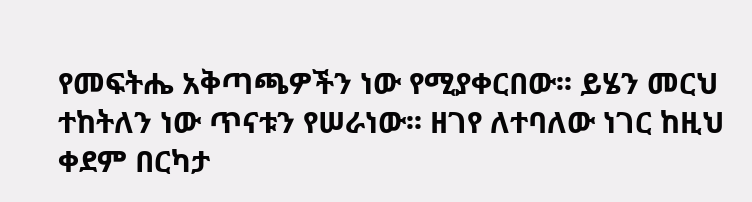የመፍትሔ አቅጣጫዎችን ነው የሚያቀርበው፡፡ ይሄን መርህ ተከትለን ነው ጥናቱን የሠራነው፡፡ ዘገየ ለተባለው ነገር ከዚህ ቀደም በርካታ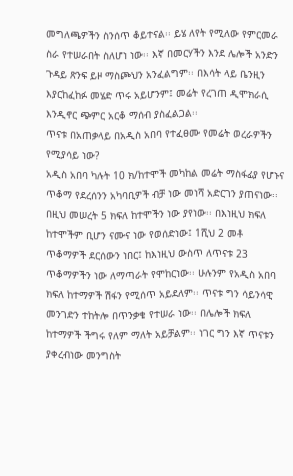መግለጫዎችን ስንሰጥ ቆይተናል፡፡ ይሄ ለየት የሚለው የምርመራ ስራ የተሠራበት ስለሆነ ነው፡፡ እኛ በመርሃችን እንደ ሌሎች አንድን ጉዳይ ጽንፍ ይዞ ማስጮህን አንፈልግም፡፡ በእሳት ላይ ቤንዚን እያርከፈከፉ መሄድ ጥሩ አይሆንም፤ መሬት የረገጠ ዲሞክራሲ እንዲኖር ጭምር አርቆ ማሰብ ያስፈልጋል፡፡
ጥናቱ በአጠቃላይ በአዲስ አበባ የተፈፀሙ የመሬት ወረራዎችን የሚያሳይ ነው?
አዲስ አበባ ካሉት 10 ክ/ከተሞች መካከል መሬት ማስፋፊያ የሆኑና ጥቆማ የደረሰንን አካባቢዎች ብቻ ነው መነሻ አድርገን ያጠናነው፡፡ በዚህ መሠረት 5 ክፍለ ከተሞችን ነው ያየነው፡፡ በእነዚህ ክፍለ ከተሞችም ቢሆን ናሙና ነው የወሰድነው፤ 1ሺህ 2 መቶ ጥቆማዎች ደርሰውን ነበር፤ ከእነዚህ ውስጥ ለጥናቱ 23 ጥቆማዎችን ነው ለማጣራት የሞከርነው፡፡ ሁሉንም የአዲስ አበባ ክፍለ ከተማዎች ሽፋን የሚሰጥ አይደለም፡፡ ጥናቱ ግን ሳይንሳዊ መንገድን ተከትሎ በጥንቃቄ የተሠራ ነው፡፡ በሌሎች ክፍለ ከተማዎች ችግሩ የለም ማለት አይቻልም፡፡ ነገር ግን እኛ ጥናቱን ያቀረብነው መንግስት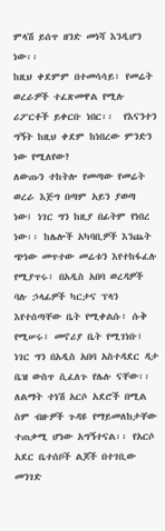ምላሽ ይሰጥ ዘንድ መነሻ እንዲሆን ነው፡፡
ከዚህ ቀደምም በተመሳሳይ፣ የመሬት ወረራዎች ተፈጽመዋል የሚሉ ሪፖርቶች ይቀርቡ ነበር፡፡  የእናንተን ግኝት ከዚህ ቀደም ከነበረው ምንድን ነው የሚለየው?
ለውጡን ተከትሎ የመጣው የመሬት ወረራ እጅግ በጣም አይን ያወጣ ነው፤ ነገር ግን ከዚያ በፊትም የነበረ ነው፡፡ ከሌሎች አካባቢዎች እንጨት ጭነው መጥተው መሬቱን እየተከፋፈሉ የሚያጥሩ፣ በአዲስ አበባ ወረዳዎች ባሉ ኃላፊዎች ካርታና ፕላን እየተሰጣቸው ቤት የሚቀልሱ፣ ሱቅ የሚሠሩ፣ መኖሪያ ቤት የሚገነቡ፤ ነገር ግን በአዲስ አበባ አስተዳደር ዳታ ቤዝ ውስጥ ሲፈለጉ የሌሉ ናቸው፡፡ ለልማት ተነሽ አርሶ አደሮች በሚል ስም ብዙዎች ጉዳዩ የማይመለከታቸው ተጠቃሚ ሆነው አግኝተናል፡፡ የአርሶ አደር ቤተሰቦች ልጆች በተገቢው መንገድ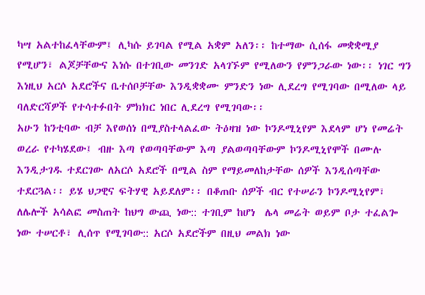ካሣ አልተከፈላቸውም፤ ሊካሱ ይገባል የሚል አቋም አለን፡፡ ከተማው ሲሰፋ መቋቋሚያ የሚሆን፣ ልጆቻቸውና እነሱ በተገቢው መንገድ አላገኙም የሚለውን የምንጋራው ነው፡፡ ነገር ግን እነዚህ አርሶ አደሮችና ቤተሰቦቻቸው እንዲቋቋሙ ምንድን ነው ሊደረግ የሚገባው በሚለው ላይ  ባለድርሻዎች የተሳተፉበት ምክክር ነበር ሊደረግ የሚገባው፡፡
አሁን ከንቲባው ብቻ እየወሰነ በሚያስተላልፈው ትዕዛዝ ነው ኮንዶሚኒየም እደላም ሆነ የመሬት ወረራ የተካሄደው፤ ብዙ እጣ የወጣባቸውም እጣ ያልወጣባቸውም ኮንዶሚኒየሞች በሙሉ እንዲታገዱ ተደርገው ለአርሶ አደሮች በሚል ስም የማይመለከታቸው ሰዎች እንዲሰጣቸው ተደርጓል፡፡ ይሄ ህጋዊና ፍትሃዊ አይደለም፡፡ በቆጠቡ ሰዎች ብር የተሠራን ኮንዶሚኒየም፣ ለሌሎች አሳልፎ መስጠት ከህግ ውጪ ነው:: ተገቢም ከሆነ  ሌላ መሬት ወይም ቦታ ተፈልጐ ነው ተሠርቶ፣ ሊሰጥ የሚገባው:: አርሶ አደሮችም በዚህ መልክ ነው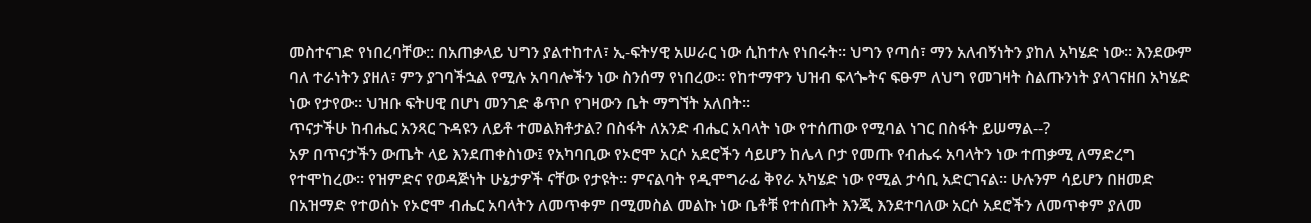መስተናገድ የነበረባቸው:: በአጠቃላይ ህግን ያልተከተለ፣ ኢ-ፍትሃዊ አሠራር ነው ሲከተሉ የነበሩት፡፡ ህግን የጣሰ፣ ማን አለብኝነትን ያከለ አካሄድ ነው፡፡ እንደውም ባለ ተራነትን ያዘለ፣ ምን ያገባችኋል የሚሉ አባባሎችን ነው ስንሰማ የነበረው፡፡ የከተማዋን ህዝብ ፍላጐትና ፍፁም ለህግ የመገዛት ስልጡንነት ያላገናዘበ አካሄድ ነው የታየው፡፡ ህዝቡ ፍትሀዊ በሆነ መንገድ ቆጥቦ የገዛውን ቤት ማግኘት አለበት፡፡
ጥናታችሁ ከብሔር አንጻር ጉዳዩን ለይቶ ተመልክቶታል? በስፋት ለአንድ ብሔር አባላት ነው የተሰጠው የሚባል ነገር በስፋት ይሠማል--?
አዎ በጥናታችን ውጤት ላይ እንደጠቀስነው፤ የአካባቢው የኦሮሞ አርሶ አደሮችን ሳይሆን ከሌላ ቦታ የመጡ የብሔሩ አባላትን ነው ተጠቃሚ ለማድረግ የተሞከረው፡፡ የዝምድና የወዳጅነት ሁኔታዎች ናቸው የታዩት፡፡ ምናልባት የዲሞግራፊ ቅየራ አካሄድ ነው የሚል ታሳቢ አድርገናል፡፡ ሁሉንም ሳይሆን በዘመድ በአዝማድ የተወሰኑ የኦሮሞ ብሔር አባላትን ለመጥቀም በሚመስል መልኩ ነው ቤቶቹ የተሰጡት እንጂ እንደተባለው አርሶ አደሮችን ለመጥቀም ያለመ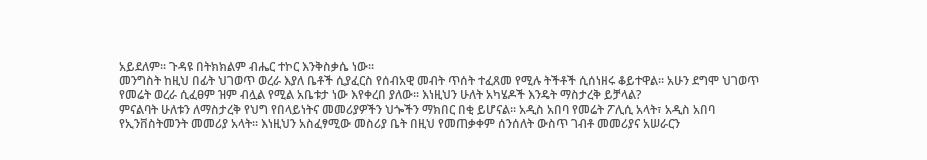አይደለም፡፡ ጉዳዩ በትክክልም ብሔር ተኮር እንቅስቃሴ ነው፡፡
መንግስት ከዚህ በፊት ህገወጥ ወረራ እያለ ቤቶች ሲያፈርስ የሰብአዊ መብት ጥሰት ተፈጸመ የሚሉ ትችቶች ሲሰነዘሩ ቆይተዋል፡፡ አሁን ደግሞ ህገወጥ የመሬት ወረራ ሲፈፀም ዝም ብሏል የሚል አቤቱታ ነው እየቀረበ ያለው፡፡ እነዚህን ሁለት አካሄዶች እንዴት ማስታረቅ ይቻላል?
ምናልባት ሁለቱን ለማስታረቅ የህግ የበላይነትና መመሪያዎችን ህጐችን ማክበር በቂ ይሆናል፡፡ አዲስ አበባ የመሬት ፖሊሲ አላት፣ አዲስ አበባ የኢንቨስትመንት መመሪያ አላት፡፡ እነዚህን አስፈፃሚው መስሪያ ቤት በዚህ የመጠቃቀም ሰንሰለት ውስጥ ገብቶ መመሪያና አሠራርን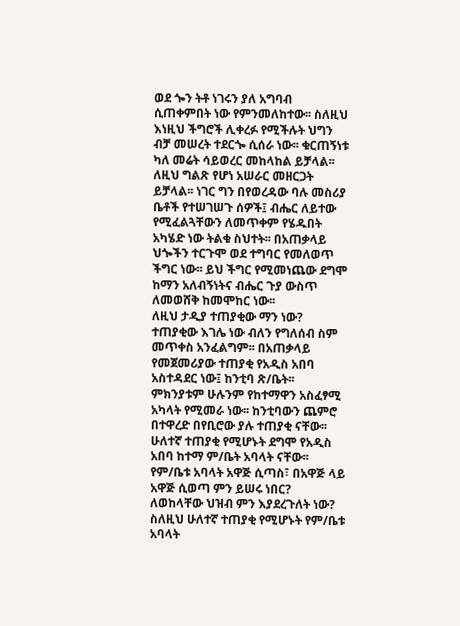ወደ ጐን ትቶ ነገሩን ያለ አግባብ ሲጠቀምበት ነው የምንመለከተው፡፡ ስለዚህ እነዚህ ችግሮች ሊቀረፉ የሚችሉት ህግን ብቻ መሠረት ተደርጐ ሲሰራ ነው፡፡ ቁርጠኝነቱ ካለ መሬት ሳይወረር መከላከል ይቻላል፡፡ ለዚህ ግልጽ የሆነ አሠራር መዘርጋት ይቻላል፡፡ ነገር ግን በየወረዳው ባሉ መስሪያ ቤቶች የተሠገሠጉ ሰዎች፤ ብሔር ለይተው የሚፈልጓቸውን ለመጥቀም የሄዱበት አካሄድ ነው ትልቁ ስህተት፡፡ በአጠቃላይ ህጐችን ተርጉሞ ወደ ተግባር የመለወጥ ችግር ነው፡፡ ይህ ችግር የሚመነጨው ደግሞ ከማን አለብኝነትና ብሔር ጉያ ውስጥ ለመወሸቅ ከመሞከር ነው፡፡
ለዚህ ታዲያ ተጠያቂው ማን ነው?
ተጠያቂው እገሌ ነው ብለን የግለሰብ ስም መጥቀስ አንፈልግም፡፡ በአጠቃላይ የመጀመሪያው ተጠያቂ የአዲስ አበባ አስተዳደር ነው፤ ከንቲባ ጽ/ቤት፡፡ ምክንያቱም ሁሉንም የከተማዋን አስፈፃሚ አካላት የሚመራ ነው፡፡ ከንቲባውን ጨምሮ በተዋረድ በየቢሮው ያሉ ተጠያቂ ናቸው፡፡ ሁለተኛ ተጠያቂ የሚሆኑት ደግሞ የአዲስ አበባ ከተማ ም/ቤት አባላት ናቸው፡፡ የም/ቤቱ አባላት አዋጅ ሲጣስ፣ በአዋጅ ላይ አዋጅ ሲወጣ ምን ይሠሩ ነበር? ለወከላቸው ህዝብ ምን እያደረጉለት ነው? ስለዚህ ሁለተኛ ተጠያቂ የሚሆኑት የም/ቤቱ አባላት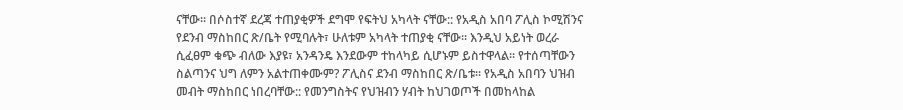ናቸው፡፡ በሶስተኛ ደረጃ ተጠያቂዎች ደግሞ የፍትህ አካላት ናቸው:: የአዲስ አበባ ፖሊስ ኮሚሽንና የደንብ ማስከበር ጽ/ቤት የሚባሉት፣ ሁለቱም አካላት ተጠያቂ ናቸው፡፡ እንዲህ አይነት ወረራ ሲፈፀም ቁጭ ብለው እያዩ፣ አንዳንዴ እንደውም ተከላካይ ሲሆኑም ይስተዋላል፡፡ የተሰጣቸውን ስልጣንና ህግ ለምን አልተጠቀሙም? ፖሊስና ደንብ ማስከበር ጽ/ቤቱ፡፡ የአዲስ አበባን ህዝብ መብት ማስከበር ነበረባቸው:: የመንግስትና የህዝብን ሃብት ከህገወጦች በመከላከል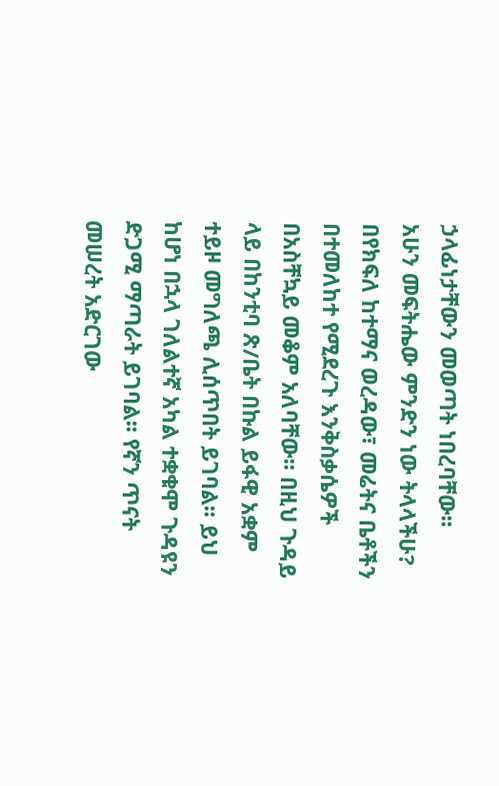ኃላፊነታቸውን መወጣት ነበረባቸው፡፡
አሁን መፍትሔው ምንድን ነው ትላላችሁ?
በየክፍለ ከተማና ወረዳው፣ መሬትና ቤቶችን በተመለከተ የሚደረጉ እንቅስቃሴዎች በአስቸኳይ መቆም አለባቸው፡፡ በዚህ ጉዳይ ላይ በከንቲባ ጽ/ቤት በኩል ይፋዊ አቋም ተይዞ መግለጫ ሊሰጥበት ይገባል፡፡ ይህ ከሆነ በኋላ ገለልተኛ አካል ተቋቁሞ ጉዳዩን ድጋሚ ማጣራት ይገባል፡፡ የኛን ጥናት መሠረት አድርገው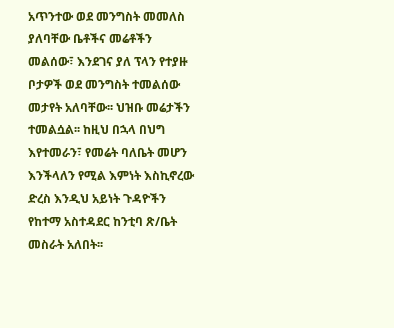አጥንተው ወደ መንግስት መመለስ ያለባቸው ቤቶችና መሬቶችን መልሰው፣ እንደገና ያለ ፕላን የተያዙ ቦታዎች ወደ መንግስት ተመልሰው መታየት አለባቸው፡፡ ህዝቡ መሬታችን ተመልሷል፡፡ ከዚህ በኋላ በህግ እየተመራን፣ የመሬት ባለቤት መሆን እንችላለን የሚል እምነት እስኪኖረው ድረስ እንዲህ አይነት ጉዳዮችን የከተማ አስተዳደር ከንቲባ ጽ/ቤት መስራት አለበት፡፡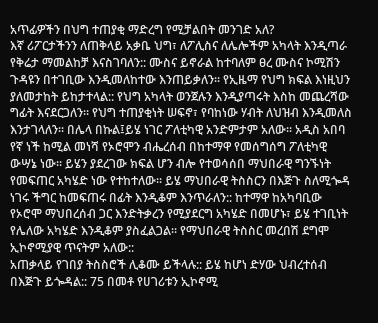አጥፊዎችን በህግ ተጠያቂ ማድረግ የሚቻልበት መንገድ አለ?
እኛ ሪፖርታችንን ለጠቅላይ አቃቤ ህግ፣ ለፖሊስና ለሌሎችም አካላት እንዲጣራ የቅሬታ ማመልከቻ እናስገባለን:: ሙስና ይኖራል ከተባለም ፀረ ሙስና ኮሚሽን ጉዳዩን በተገቢው እንዲመለከተው እንጠይቃለን፡፡ የኢዜማ የህግ ክፍል እነዚህን ያለመታከት ይከታተላል:: የህግ አካላት ወንጀሉን እንዲያጣሩት እስከ መጨረሻው ግፊት እናደርጋለን፡፡ የህግ ተጠያቂነት ሠፍኖ፣ የባከነው ሃብት ለህዝብ እንዲመለስ እንታገላለን፡፡ በሌላ በኩል፤ይሄ ነገር ፖለቲካዊ አንድምታም አለው፡፡ አዲስ አበባ የኛ ነች ከሚል መነሻ የኦሮሞን ብሔረሰብ በከተማዋ የመሰግሰግ ፖለቲካዊ ውሣኔ ነው፡፡ ይሄን ያደረገው ክፍል ሆን ብሎ የተወሳሰበ ማህበራዊ ግንኙነት የመፍጠር አካሄድ ነው የተከተለው፡፡ ይሄ ማህበራዊ ትስስርን በእጅጉ ስለሚጐዳ ነገሩ ችግር ከመፍጠሩ በፊት እንዲቆም እንጥራለን:: ከተማዋ ከአካባቢው የኦሮሞ ማህበረሰብ ጋር እንድትቃረን የሚያደርግ አካሄድ በመሆኑ፣ ይሄ ተገቢነት የሌለው አካሄድ እንዲቆም ያስፈልጋል፡፡ የማህበራዊ ትስስር መረበሽ ደግሞ ኢኮኖሚያዊ ጥናትም አለው::
አጠቃላይ የገበያ ትስስሮች ሊቆሙ ይችላሉ:: ይሄ ከሆነ ድሃው ህብረተሰብ በእጅጉ ይጐዳል:: 75 በመቶ የሀገሪቱን ኢኮኖሚ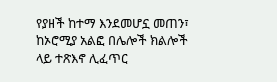የያዘች ከተማ እንደመሆኗ መጠን፣ ከኦሮሚያ አልፎ በሌሎች ክልሎች ላይ ተጽእኖ ሊፈጥር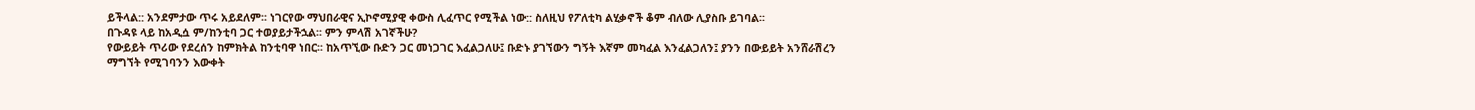ይችላል:: አንደምታው ጥሩ አይደለም፡፡ ነገርየው ማህበራዊና ኢኮኖሚያዊ ቀውስ ሊፈጥር የሚችል ነው:: ስለዚህ የፖለቲካ ልሂቃኖች ቆም ብለው ሊያስቡ ይገባል፡፡
በጉዳዩ ላይ ከአዲሷ ም/ከንቲባ ጋር ተወያይታችኋል፡፡ ምን ምላሽ አገኛችሁ?
የውይይት ጥሪው የደረሰን ከምክትል ከንቲባዋ ነበር፡፡ ከአጥኚው ቡድን ጋር መነጋገር እፈልጋለሁ፤ ቡድኑ ያገኘውን ግኝት እኛም መካፈል እንፈልጋለን፤ ያንን በውይይት አንሸራሽረን ማግኘት የሚገባንን እውቀት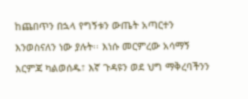ከጨበጥን በኋላ የግኝቱን ውጤት አጣርተን እንወስናለን ነው ያሉት፡፡ እነሱ መርምረው አሳማኝ እርምጃ ካልወሰዱ፣ እኛ ጉዳዩን ወደ ህግ ማቅረባችንን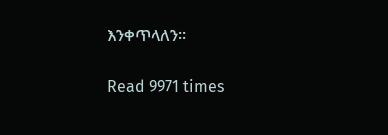እንቀጥላለን፡፡

Read 9971 times